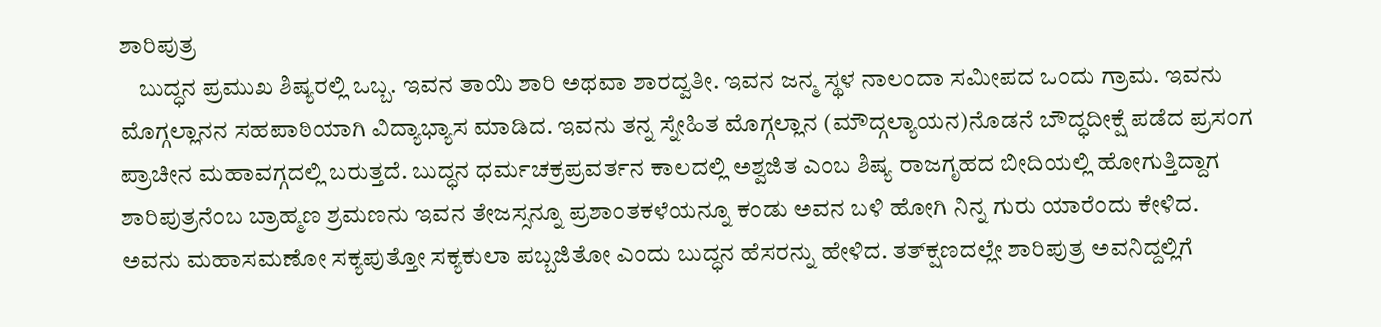ಶಾರಿಪುತ್ರ
    ಬುದ್ಧನ ಪ್ರಮುಖ ಶಿಷ್ಯರಲ್ಲಿ ಒಬ್ಬ. ಇವನ ತಾಯಿ ಶಾರಿ ಅಥವಾ ಶಾರದ್ವತೀ. ಇವನ ಜನ್ಮ ಸ್ಥಳ ನಾಲಂದಾ ಸಮೀಪದ ಒಂದು ಗ್ರಾಮ. ಇವನು ಮೊಗ್ಗಲ್ಲಾನನ ಸಹಪಾಠಿಯಾಗಿ ವಿದ್ಯಾಭ್ಯಾಸ ಮಾಡಿದ. ಇವನು ತನ್ನ ಸ್ನೇಹಿತ ಮೊಗ್ಗಲ್ಲಾನ (ಮೌದ್ಗಲ್ಯಾಯನ)ನೊಡನೆ ಬೌದ್ಧದೀಕ್ಷೆ ಪಡೆದ ಪ್ರಸಂಗ ಪ್ರಾಚೀನ ಮಹಾವಗ್ಗದಲ್ಲಿ ಬರುತ್ತದೆ. ಬುದ್ಧನ ಧರ್ಮಚಕ್ರಪ್ರವರ್ತನ ಕಾಲದಲ್ಲಿ ಅಶ್ವಜಿತ ಎಂಬ ಶಿಷ್ಯ ರಾಜಗೃಹದ ಬೀದಿಯಲ್ಲಿ ಹೋಗುತ್ತಿದ್ದಾಗ ಶಾರಿಪುತ್ರನೆಂಬ ಬ್ರಾಹ್ಮಣ ಶ್ರಮಣನು ಇವನ ತೇಜಸ್ಸನ್ನೂ ಪ್ರಶಾಂತಕಳೆಯನ್ನೂ ಕಂಡು ಅವನ ಬಳಿ ಹೋಗಿ ನಿನ್ನ ಗುರು ಯಾರೆಂದು ಕೇಳಿದ. ಅವನು ಮಹಾಸಮಣೋ ಸಕ್ಯಪುತ್ತೋ ಸಕ್ಯಕುಲಾ ಪಬ್ಬಜಿತೋ ಎಂದು ಬುದ್ಧನ ಹೆಸರನ್ನು ಹೇಳಿದ. ತತ್‍ಕ್ಷಣದಲ್ಲೇ ಶಾರಿಪುತ್ರ ಅವನಿದ್ದಲ್ಲಿಗೆ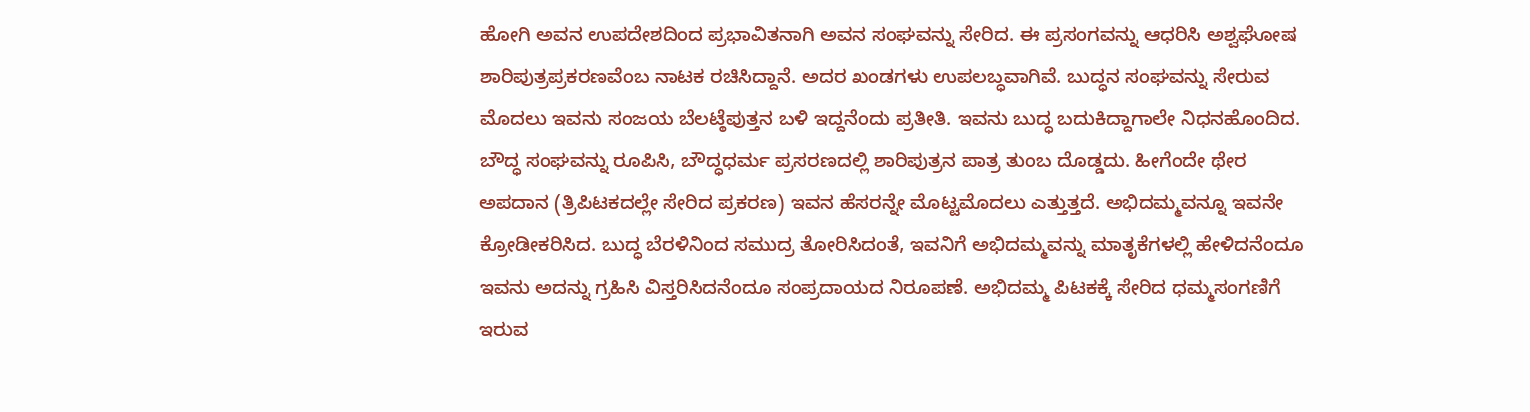ಹೋಗಿ ಅವನ ಉಪದೇಶದಿಂದ ಪ್ರಭಾವಿತನಾಗಿ ಅವನ ಸಂಘವನ್ನು ಸೇರಿದ. ಈ ಪ್ರಸಂಗವನ್ನು ಆಧರಿಸಿ ಅಶ್ವಘೋಷ ಶಾರಿಪುತ್ರಪ್ರಕರಣವೆಂಬ ನಾಟಕ ರಚಿಸಿದ್ದಾನೆ. ಅದರ ಖಂಡಗಳು ಉಪಲಬ್ಧವಾಗಿವೆ. ಬುದ್ಧನ ಸಂಘವನ್ನು ಸೇರುವ ಮೊದಲು ಇವನು ಸಂಜಯ ಬೆಲಟ್ಠೆಪುತ್ತನ ಬಳಿ ಇದ್ದನೆಂದು ಪ್ರತೀತಿ. ಇವನು ಬುದ್ಧ ಬದುಕಿದ್ದಾಗಾಲೇ ನಿಧನಹೊಂದಿದ. ಬೌದ್ಧ ಸಂಘವನ್ನು ರೂಪಿಸಿ, ಬೌದ್ಧಧರ್ಮ ಪ್ರಸರಣದಲ್ಲಿ ಶಾರಿಪುತ್ರನ ಪಾತ್ರ ತುಂಬ ದೊಡ್ಡದು. ಹೀಗೆಂದೇ ಥೇರ ಅಪದಾನ (ತ್ರಿಪಿಟಕದಲ್ಲೇ ಸೇರಿದ ಪ್ರಕರಣ) ಇವನ ಹೆಸರನ್ನೇ ಮೊಟ್ಟಮೊದಲು ಎತ್ತುತ್ತದೆ. ಅಭಿದಮ್ಮವನ್ನೂ ಇವನೇ ಕ್ರೋಡೀಕರಿಸಿದ. ಬುದ್ಧ ಬೆರಳಿನಿಂದ ಸಮುದ್ರ ತೋರಿಸಿದಂತೆ, ಇವನಿಗೆ ಅಭಿದಮ್ಮವನ್ನು ಮಾತೃಕೆಗಳಲ್ಲಿ ಹೇಳಿದನೆಂದೂ ಇವನು ಅದನ್ನು ಗ್ರಹಿಸಿ ವಿಸ್ತರಿಸಿದನೆಂದೂ ಸಂಪ್ರದಾಯದ ನಿರೂಪಣೆ. ಅಭಿದಮ್ಮ ಪಿಟಕಕ್ಕೆ ಸೇರಿದ ಧಮ್ಮಸಂಗಣಿಗೆ ಇರುವ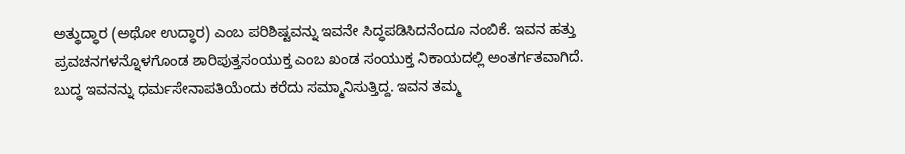ಅತ್ಥುದ್ಧಾರ (ಅಥೋ ಉದ್ಧಾರ) ಎಂಬ ಪರಿಶಿಷ್ಟವನ್ನು ಇವನೇ ಸಿದ್ಧಪಡಿಸಿದನೆಂದೂ ನಂಬಿಕೆ. ಇವನ ಹತ್ತು ಪ್ರವಚನಗಳನ್ನೊಳಗೊಂಡ ಶಾರಿಪುತ್ತಸಂಯುಕ್ತ ಎಂಬ ಖಂಡ ಸಂಯುಕ್ತ ನಿಕಾಯದಲ್ಲಿ ಅಂತರ್ಗತವಾಗಿದೆ. ಬುದ್ಧ ಇವನನ್ನು ಧರ್ಮಸೇನಾಪತಿಯೆಂದು ಕರೆದು ಸಮ್ಮಾನಿಸುತ್ತಿದ್ದ. ಇವನ ತಮ್ಮ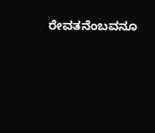ರೇವತನೆಂಬವನೂ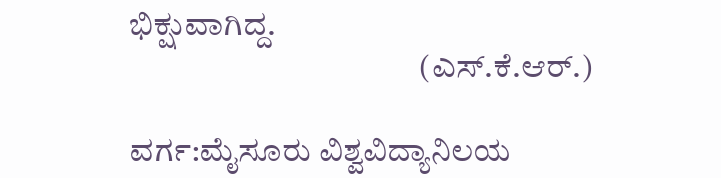ಭಿಕ್ಷುವಾಗಿದ್ದ.
                                            (ಎಸ್.ಕೆ.ಆರ್.)

ವರ್ಗ:ಮೈಸೂರು ವಿಶ್ವವಿದ್ಯಾನಿಲಯ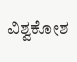ವಿಶ್ವಕೋಶ